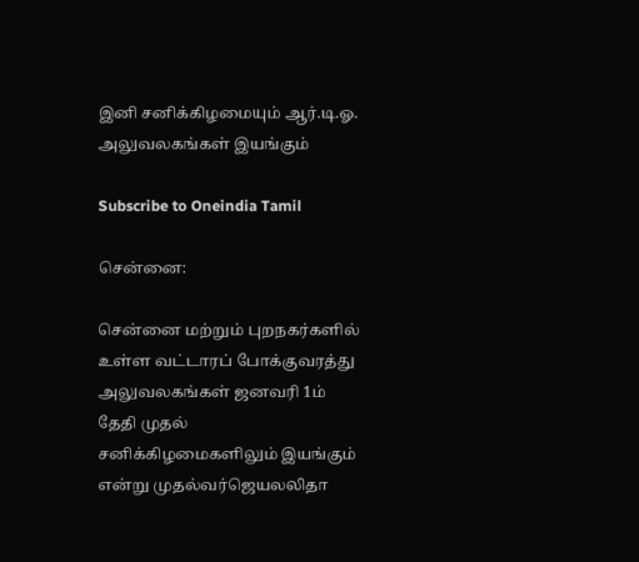இனி சனிக்கிழமையும் ஆர்.டி.ஓ. அலுவலகங்கள் இயங்கும்

Subscribe to Oneindia Tamil

சென்னை:

சென்னை மற்றும் புறநகர்களில் உள்ள வட்டாரப் போக்குவரத்து அலுவலகங்கள் ஜனவரி 1ம் தேதி முதல் சனிக்கிழமைகளிலும் இயங்கும் என்று முதல்வர்ஜெயலலிதா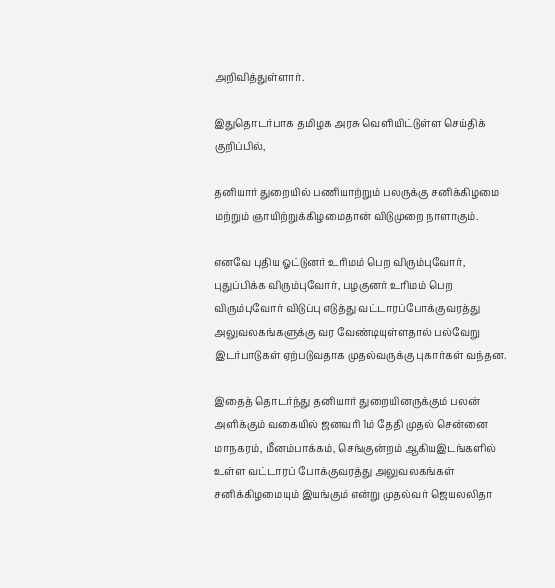அறிவித்துள்ளார்.

இதுதொடர்பாக தமிழக அரசு வெளியிட்டுள்ள செய்திக் குறிப்பில்,

தனியார் துறையில் பணியாற்றும் பலருக்கு சனிக்கிழமை மற்றும் ஞாயிற்றுக்கிழமைதான் விடுமுறை நாளாகும்.

எனவே புதிய ஓட்டுனர் உரிமம் பெற விரும்புவோர், புதுப்பிக்க விரும்புவோர், பழகுனர் உரிமம் பெற விரும்புவோர் விடுப்பு எடுத்து வட்டாரப்போக்குவரத்து அலுவலகங்களுக்கு வர வேண்டியுள்ளதால் பல்வேறு இடர்பாடுகள் ஏற்படுவதாக முதல்வருக்கு புகார்கள் வந்தன.

இதைத் தொடர்ந்து தனியார் துறையினருக்கும் பலன் அளிக்கும் வகையில் ஜனவரி 1ம் தேதி முதல் சென்னை மாநகரம், மீனம்பாக்கம், செங்குன்றம் ஆகியஇடங்களில் உள்ள வட்டாரப் போக்குவரத்து அலுவலகங்கள் சனிக்கிழமையும் இயங்கும் என்று முதல்வர் ஜெயலலிதா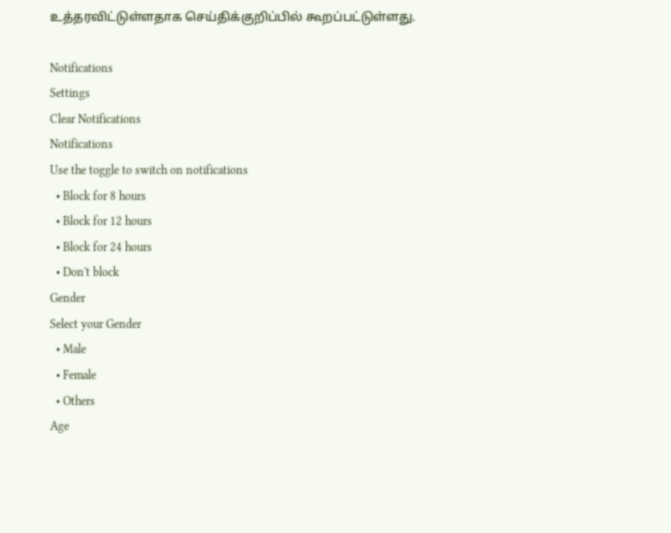உத்தரவிட்டுள்ளதாக செய்திக்குறிப்பில் கூறப்பட்டுள்ளது.

Notifications
Settings
Clear Notifications
Notifications
Use the toggle to switch on notifications
  • Block for 8 hours
  • Block for 12 hours
  • Block for 24 hours
  • Don't block
Gender
Select your Gender
  • Male
  • Female
  • Others
Age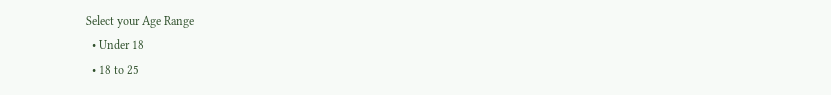Select your Age Range
  • Under 18
  • 18 to 25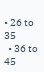• 26 to 35
  • 36 to 45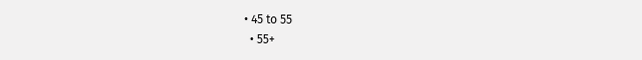• 45 to 55
  • 55+